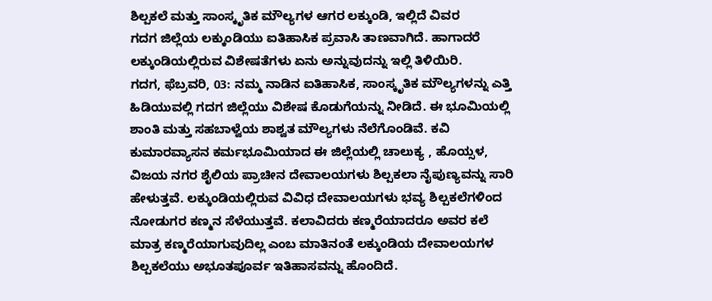ಶಿಲ್ಪಕಲೆ ಮತ್ತು ಸಾಂಸ್ಕೃತಿಕ ಮೌಲ್ಯಗಳ ಆಗರ ಲಕ್ಕುಂಡಿ, ಇಲ್ಲಿದೆ ವಿವರ
ಗದಗ ಜಿಲ್ಲೆಯ ಲಕ್ಕುಂಡಿಯು ಐತಿಹಾಸಿಕ ಪ್ರವಾಸಿ ತಾಣವಾಗಿದೆ. ಹಾಗಾದರೆ ಲಕ್ಕುಂಡಿಯಲ್ಲಿರುವ ವಿಶೇಷತೆಗಳು ಏನು ಅನ್ನುವುದನ್ನು ಇಲ್ಲಿ ತಿಳಿಯಿರಿ.
ಗದಗ, ಫೆಬ್ರವರಿ, 03: ನಮ್ಮ ನಾಡಿನ ಐತಿಹಾಸಿಕ, ಸಾಂಸ್ಕೃತಿಕ ಮೌಲ್ಯಗಳನ್ನು ಎತ್ತಿ ಹಿಡಿಯುವಲ್ಲಿ ಗದಗ ಜಿಲ್ಲೆಯು ವಿಶೇಷ ಕೊಡುಗೆಯನ್ನು ನೀಡಿದೆ. ಈ ಭೂಮಿಯಲ್ಲಿ ಶಾಂತಿ ಮತ್ತು ಸಹಬಾಳ್ವೆಯ ಶಾಶ್ವತ ಮೌಲ್ಯಗಳು ನೆಲೆಗೊಂಡಿವೆ. ಕವಿ ಕುಮಾರವ್ಯಾಸನ ಕರ್ಮಭೂಮಿಯಾದ ಈ ಜಿಲ್ಲೆಯಲ್ಲಿ ಚಾಲುಕ್ಯ , ಹೊಯ್ಸಳ, ವಿಜಯ ನಗರ ಶೈಲಿಯ ಪ್ರಾಚೀನ ದೇವಾಲಯಗಳು ಶಿಲ್ಪಕಲಾ ನೈಪುಣ್ಯವನ್ನು ಸಾರಿ ಹೇಳುತ್ತವೆ. ಲಕ್ಕುಂಡಿಯಲ್ಲಿರುವ ವಿವಿಧ ದೇವಾಲಯಗಳು ಭವ್ಯ ಶಿಲ್ಪಕಲೆಗಳಿಂದ ನೋಡುಗರ ಕಣ್ಮನ ಸೆಳೆಯುತ್ತವೆ. ಕಲಾವಿದರು ಕಣ್ಮರೆಯಾದರೂ ಅವರ ಕಲೆ ಮಾತ್ರ ಕಣ್ಮರೆಯಾಗುವುದಿಲ್ಲ ಎಂಬ ಮಾತಿನಂತೆ ಲಕ್ಕುಂಡಿಯ ದೇವಾಲಯಗಳ ಶಿಲ್ಪಕಲೆಯು ಅಭೂತಪೂರ್ವ ಇತಿಹಾಸವನ್ನು ಹೊಂದಿದೆ.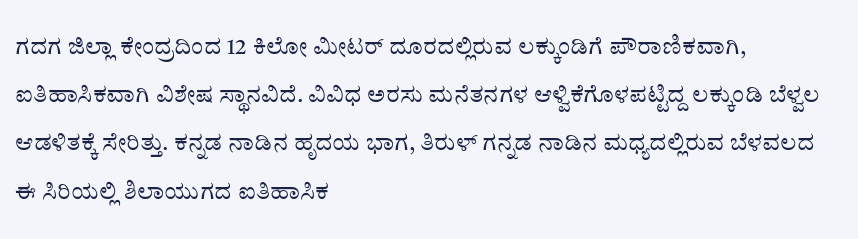ಗದಗ ಜಿಲ್ಲಾ ಕೇಂದ್ರದಿಂದ 12 ಕಿಲೋ ಮೀಟರ್ ದೂರದಲ್ಲಿರುವ ಲಕ್ಕುಂಡಿಗೆ ಪೌರಾಣಿಕವಾಗಿ, ಐತಿಹಾಸಿಕವಾಗಿ ವಿಶೇಷ ಸ್ಥಾನವಿದೆ. ವಿವಿಧ ಅರಸು ಮನೆತನಗಳ ಆಳ್ವಿಕೆಗೊಳಪಟ್ಟಿದ್ದ ಲಕ್ಕುಂಡಿ ಬೆಳ್ವಲ ಆಡಳಿತಕ್ಕೆ ಸೇರಿತ್ತು. ಕನ್ನಡ ನಾಡಿನ ಹೃದಯ ಭಾಗ, ತಿರುಳ್ ಗನ್ನಡ ನಾಡಿನ ಮಧ್ಯದಲ್ಲಿರುವ ಬೆಳವಲದ ಈ ಸಿರಿಯಲ್ಲಿ ಶಿಲಾಯುಗದ ಐತಿಹಾಸಿಕ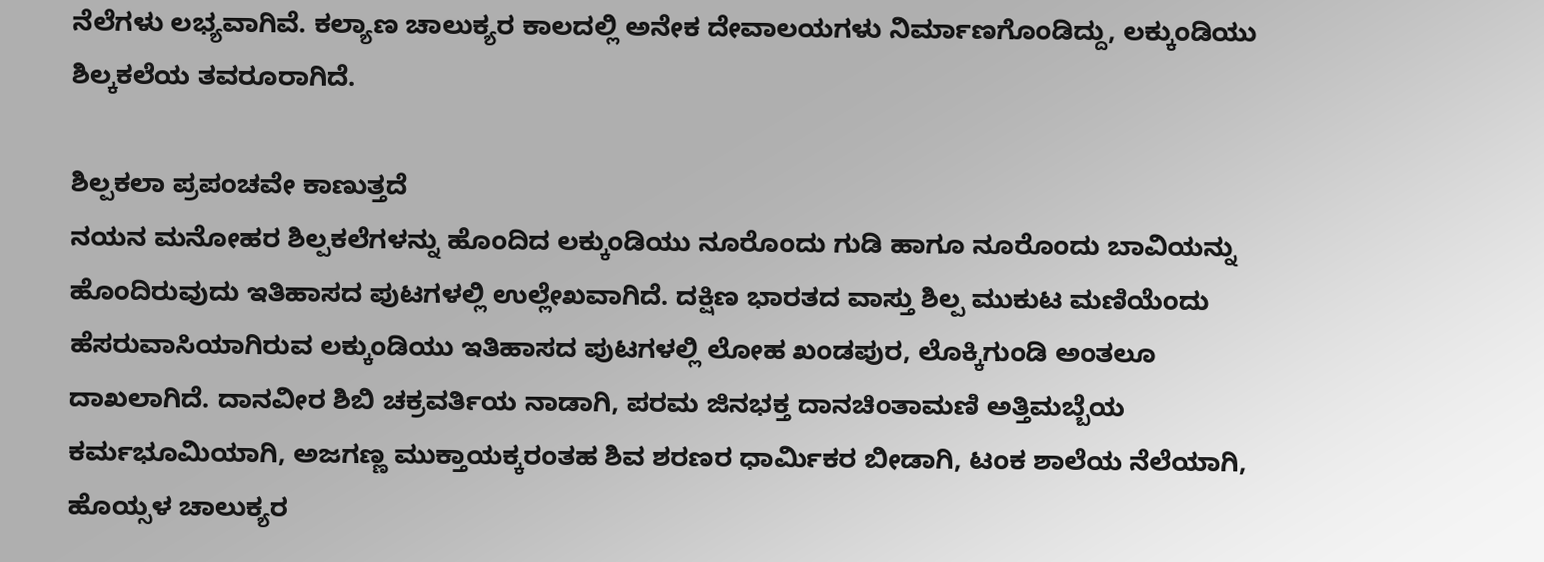ನೆಲೆಗಳು ಲಭ್ಯವಾಗಿವೆ. ಕಲ್ಯಾಣ ಚಾಲುಕ್ಯರ ಕಾಲದಲ್ಲಿ ಅನೇಕ ದೇವಾಲಯಗಳು ನಿರ್ಮಾಣಗೊಂಡಿದ್ದು, ಲಕ್ಕುಂಡಿಯು ಶಿಲ್ಕಕಲೆಯ ತವರೂರಾಗಿದೆ.

ಶಿಲ್ಪಕಲಾ ಪ್ರಪಂಚವೇ ಕಾಣುತ್ತದೆ
ನಯನ ಮನೋಹರ ಶಿಲ್ಪಕಲೆಗಳನ್ನು ಹೊಂದಿದ ಲಕ್ಕುಂಡಿಯು ನೂರೊಂದು ಗುಡಿ ಹಾಗೂ ನೂರೊಂದು ಬಾವಿಯನ್ನು ಹೊಂದಿರುವುದು ಇತಿಹಾಸದ ಪುಟಗಳಲ್ಲಿ ಉಲ್ಲೇಖವಾಗಿದೆ. ದಕ್ಷಿಣ ಭಾರತದ ವಾಸ್ತು ಶಿಲ್ಪ ಮುಕುಟ ಮಣಿಯೆಂದು ಹೆಸರುವಾಸಿಯಾಗಿರುವ ಲಕ್ಕುಂಡಿಯು ಇತಿಹಾಸದ ಪುಟಗಳಲ್ಲಿ ಲೋಹ ಖಂಡಪುರ, ಲೊಕ್ಕಿಗುಂಡಿ ಅಂತಲೂ ದಾಖಲಾಗಿದೆ. ದಾನವೀರ ಶಿಬಿ ಚಕ್ರವರ್ತಿಯ ನಾಡಾಗಿ, ಪರಮ ಜಿನಭಕ್ತ ದಾನಚಿಂತಾಮಣಿ ಅತ್ತಿಮಬ್ಬೆಯ ಕರ್ಮಭೂಮಿಯಾಗಿ, ಅಜಗಣ್ಣ ಮುಕ್ತಾಯಕ್ಕರಂತಹ ಶಿವ ಶರಣರ ಧಾರ್ಮಿಕರ ಬೀಡಾಗಿ, ಟಂಕ ಶಾಲೆಯ ನೆಲೆಯಾಗಿ, ಹೊಯ್ಸಳ ಚಾಲುಕ್ಯರ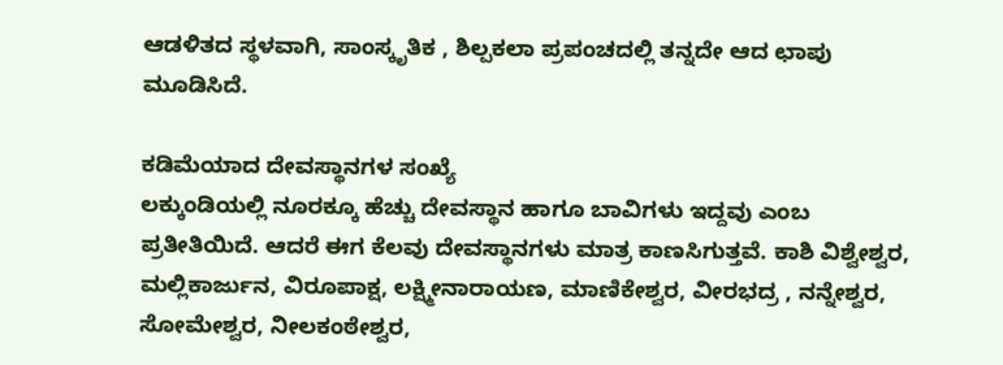ಆಡಳಿತದ ಸ್ಥಳವಾಗಿ, ಸಾಂಸ್ಕೃತಿಕ , ಶಿಲ್ಪಕಲಾ ಪ್ರಪಂಚದಲ್ಲಿ ತನ್ನದೇ ಆದ ಛಾಪು ಮೂಡಿಸಿದೆ.

ಕಡಿಮೆಯಾದ ದೇವಸ್ಥಾನಗಳ ಸಂಖ್ಯೆ
ಲಕ್ಕುಂಡಿಯಲ್ಲಿ ನೂರಕ್ಕೂ ಹೆಚ್ಚು ದೇವಸ್ಥಾನ ಹಾಗೂ ಬಾವಿಗಳು ಇದ್ದವು ಎಂಬ ಪ್ರತೀತಿಯಿದೆ. ಆದರೆ ಈಗ ಕೆಲವು ದೇವಸ್ಥಾನಗಳು ಮಾತ್ರ ಕಾಣಸಿಗುತ್ತವೆ. ಕಾಶಿ ವಿಶ್ವೇಶ್ವರ, ಮಲ್ಲಿಕಾರ್ಜುನ, ವಿರೂಪಾಕ್ಷ, ಲಕ್ಷ್ಮೀನಾರಾಯಣ, ಮಾಣಿಕೇಶ್ವರ, ವೀರಭದ್ರ , ನನ್ನೇಶ್ವರ, ಸೋಮೇಶ್ವರ, ನೀಲಕಂಠೇಶ್ವರ,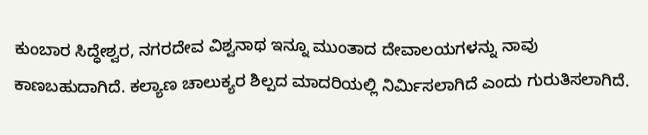ಕುಂಬಾರ ಸಿದ್ಧೇಶ್ವರ, ನಗರದೇವ ವಿಶ್ವನಾಥ ಇನ್ನೂ ಮುಂತಾದ ದೇವಾಲಯಗಳನ್ನು ನಾವು ಕಾಣಬಹುದಾಗಿದೆ. ಕಲ್ಯಾಣ ಚಾಲುಕ್ಯರ ಶಿಲ್ಪದ ಮಾದರಿಯಲ್ಲಿ ನಿರ್ಮಿಸಲಾಗಿದೆ ಎಂದು ಗುರುತಿಸಲಾಗಿದೆ.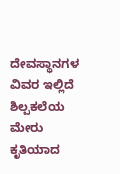ದೇವಸ್ಥಾನಗಳ ವಿವರ ಇಲ್ಲಿದೆ
ಶಿಲ್ಪಕಲೆಯ ಮೇರು ಕೃತಿಯಾದ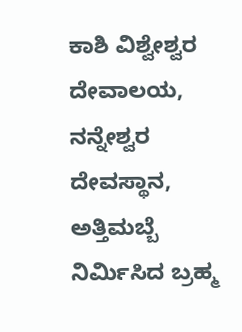ಕಾಶಿ ವಿಶ್ವೇಶ್ವರ ದೇವಾಲಯ, ನನ್ನೇಶ್ವರ ದೇವಸ್ಥಾನ, ಅತ್ತಿಮಬ್ಬೆ ನಿರ್ಮಿಸಿದ ಬ್ರಹ್ಮ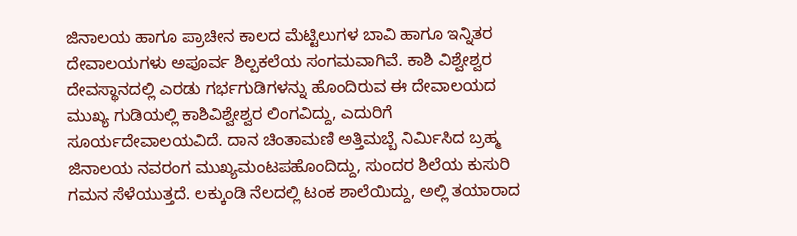ಜಿನಾಲಯ ಹಾಗೂ ಪ್ರಾಚೀನ ಕಾಲದ ಮೆಟ್ಟಿಲುಗಳ ಬಾವಿ ಹಾಗೂ ಇನ್ನಿತರ ದೇವಾಲಯಗಳು ಅಪೂರ್ವ ಶಿಲ್ಪಕಲೆಯ ಸಂಗಮವಾಗಿವೆ. ಕಾಶಿ ವಿಶ್ವೇಶ್ವರ ದೇವಸ್ಥಾನದಲ್ಲಿ ಎರಡು ಗರ್ಭಗುಡಿಗಳನ್ನು ಹೊಂದಿರುವ ಈ ದೇವಾಲಯದ ಮುಖ್ಯ ಗುಡಿಯಲ್ಲಿ ಕಾಶಿವಿಶ್ವೇಶ್ವರ ಲಿಂಗವಿದ್ದು, ಎದುರಿಗೆ ಸೂರ್ಯದೇವಾಲಯವಿದೆ. ದಾನ ಚಿಂತಾಮಣಿ ಅತ್ತಿಮಬ್ಬೆ ನಿರ್ಮಿಸಿದ ಬ್ರಹ್ಮ ಜಿನಾಲಯ ನವರಂಗ ಮುಖ್ಯಮಂಟಪಹೊಂದಿದ್ದು, ಸುಂದರ ಶಿಲೆಯ ಕುಸುರಿ ಗಮನ ಸೆಳೆಯುತ್ತದೆ. ಲಕ್ಕುಂಡಿ ನೆಲದಲ್ಲಿ ಟಂಕ ಶಾಲೆಯಿದ್ದು, ಅಲ್ಲಿ ತಯಾರಾದ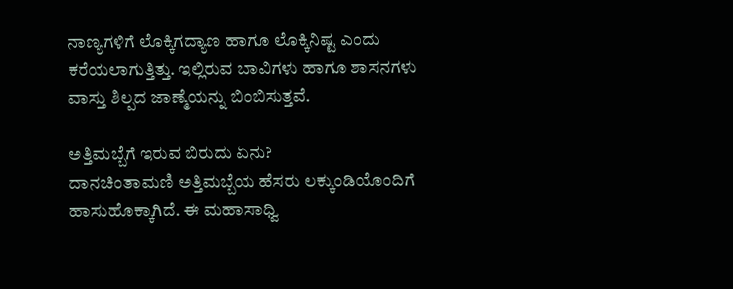ನಾಣ್ಯಗಳಿಗೆ ಲೊಕ್ಕಿಗದ್ಯಾಣ ಹಾಗೂ ಲೊಕ್ಕಿನಿಷ್ಟ ಎಂದು ಕರೆಯಲಾಗುತ್ತಿತ್ತು. ಇಲ್ಲಿರುವ ಬಾವಿಗಳು ಹಾಗೂ ಶಾಸನಗಳು ವಾಸ್ತು ಶಿಲ್ಪದ ಜಾಣ್ಮೆಯನ್ನು ಬಿಂಬಿಸುತ್ತವೆ.

ಅತ್ತಿಮಬ್ಬೆಗೆ ಇರುವ ಬಿರುದು ಏನು?
ದಾನಚಿಂತಾಮಣಿ ಅತ್ತಿಮಬ್ಬೆಯ ಹೆಸರು ಲಕ್ಕುಂಡಿಯೊಂದಿಗೆ ಹಾಸುಹೊಕ್ಕಾಗಿದೆ. ಈ ಮಹಾಸಾಧ್ವಿ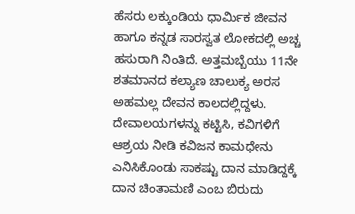ಹೆಸರು ಲಕ್ಕುಂಡಿಯ ಧಾರ್ಮಿಕ ಜೀವನ ಹಾಗೂ ಕನ್ನಡ ಸಾರಸ್ವತ ಲೋಕದಲ್ಲಿ ಅಚ್ಚ ಹಸುರಾಗಿ ನಿಂತಿದೆ. ಅತ್ತಮಬ್ಬೆಯು 11ನೇ ಶತಮಾನದ ಕಲ್ಯಾಣ ಚಾಲುಕ್ಯ ಅರಸ ಅಹಮಲ್ಲ ದೇವನ ಕಾಲದಲ್ಲಿದ್ದಳು. ದೇವಾಲಯಗಳನ್ನು ಕಟ್ಟಿಸಿ, ಕವಿಗಳಿಗೆ ಆಶ್ರಯ ನೀಡಿ ಕವಿಜನ ಕಾಮಧೇನು ಎನಿಸಿಕೊಂಡು ಸಾಕಷ್ಟು ದಾನ ಮಾಡಿದ್ದಕ್ಕೆ ದಾನ ಚಿಂತಾಮಣಿ ಎಂಬ ಬಿರುದು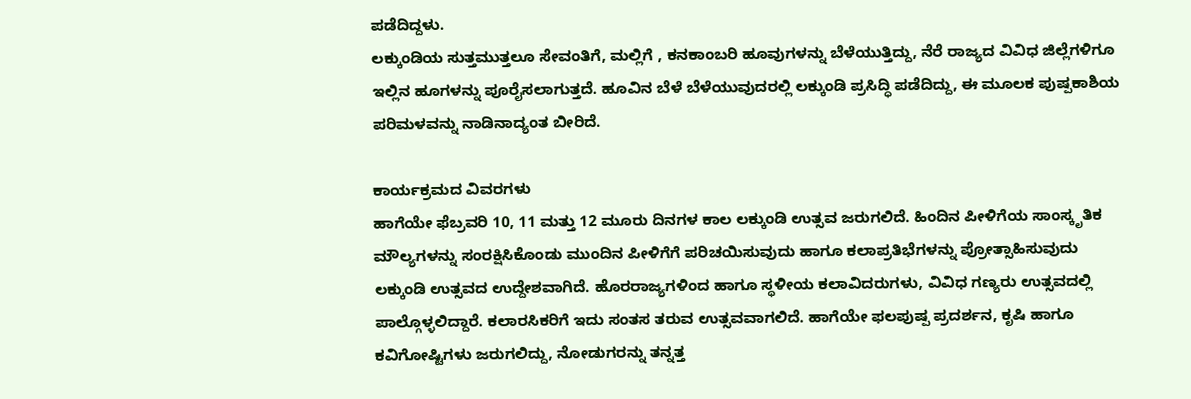ಪಡೆದಿದ್ದಳು.
ಲಕ್ಕುಂಡಿಯ ಸುತ್ತಮುತ್ತಲೂ ಸೇವಂತಿಗೆ, ಮಲ್ಲಿಗೆ , ಕನಕಾಂಬರಿ ಹೂವುಗಳನ್ನು ಬೆಳೆಯುತ್ತಿದ್ದು, ನೆರೆ ರಾಜ್ಯದ ವಿವಿಧ ಜಿಲ್ಲೆಗಳಿಗೂ ಇಲ್ಲಿನ ಹೂಗಳನ್ನು ಪೂರೈಸಲಾಗುತ್ತದೆ. ಹೂವಿನ ಬೆಳೆ ಬೆಳೆಯುವುದರಲ್ಲಿ ಲಕ್ಕುಂಡಿ ಪ್ರಸಿದ್ಧಿ ಪಡೆದಿದ್ದು, ಈ ಮೂಲಕ ಪುಷ್ಪಕಾಶಿಯ ಪರಿಮಳವನ್ನು ನಾಡಿನಾದ್ಯಂತ ಬೀರಿದೆ.

ಕಾರ್ಯಕ್ರಮದ ವಿವರಗಳು
ಹಾಗೆಯೇ ಫೆಬ್ರವರಿ 10, 11 ಮತ್ತು 12 ಮೂರು ದಿನಗಳ ಕಾಲ ಲಕ್ಕುಂಡಿ ಉತ್ಸವ ಜರುಗಲಿದೆ. ಹಿಂದಿನ ಪೀಳಿಗೆಯ ಸಾಂಸ್ಕೃತಿಕ ಮೌಲ್ಯಗಳನ್ನು ಸಂರಕ್ಷಿಸಿಕೊಂಡು ಮುಂದಿನ ಪೀಳಿಗೆಗೆ ಪರಿಚಯಿಸುವುದು ಹಾಗೂ ಕಲಾಪ್ರತಿಭೆಗಳನ್ನು ಪ್ರೋತ್ಸಾಹಿಸುವುದು ಲಕ್ಕುಂಡಿ ಉತ್ಸವದ ಉದ್ದೇಶವಾಗಿದೆ. ಹೊರರಾಜ್ಯಗಳಿಂದ ಹಾಗೂ ಸ್ಥಳೀಯ ಕಲಾವಿದರುಗಳು, ವಿವಿಧ ಗಣ್ಯರು ಉತ್ಸವದಲ್ಲಿ ಪಾಲ್ಗೊಳ್ಳಲಿದ್ದಾರೆ. ಕಲಾರಸಿಕರಿಗೆ ಇದು ಸಂತಸ ತರುವ ಉತ್ಸವವಾಗಲಿದೆ. ಹಾಗೆಯೇ ಫಲಪುಷ್ಪ ಪ್ರದರ್ಶನ, ಕೃಷಿ ಹಾಗೂ ಕವಿಗೋಷ್ಟಿಗಳು ಜರುಗಲಿದ್ದು, ನೋಡುಗರನ್ನು ತನ್ನತ್ತ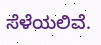ಸೆಳೆಯಲಿವೆ.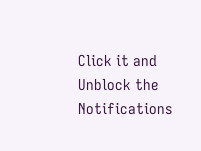Click it and Unblock the Notifications